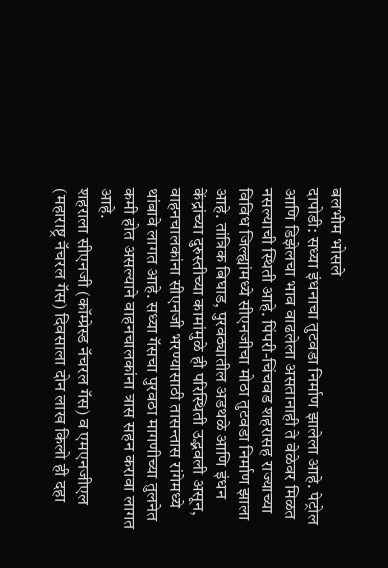बलभीम भोसले
दापोडी: सध्या इंधनाचा तुटवडा निर्माण झालेला आहे. पेट्रोल आणि डिझेलचा भाव वाढलेला असतानाही ते वेळेवर मिळत नसल्याची स्थिती आहे. पिंपरी-चिंचवड शहरासह राज्याच्या विविध जिल्ह्यांमध्ये सीएनजीचा मोठा तुटवडा निर्माण झाला आहे. तांत्रिक बिघाड, पुरवठ्यातील अडथळे आणि इंधन केंद्रांच्या दुरुस्तीच्या कामांमुळे ही परिस्थिती उद्भवली असून, वाहनचालकांना सीएनजी भरण्यासाठी तासन्तास रांगेमध्ये थांबावे लागत आहे. सध्या गॅसचा पुरवठा मागणीच्या तुलनेत कमी होत असल्याने वाहनचालकांना त्रास सहन करावा लागत आहे.
शहराला सीएनजी (कॉम्प्रेस्ड नॅचरल गॅस) व एमएनजीएल (महाराष्ट्र नॅचरल गॅस) दिवसाला दोन लाख किलो ही दहा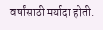वर्षांसाठी मर्यादा होती.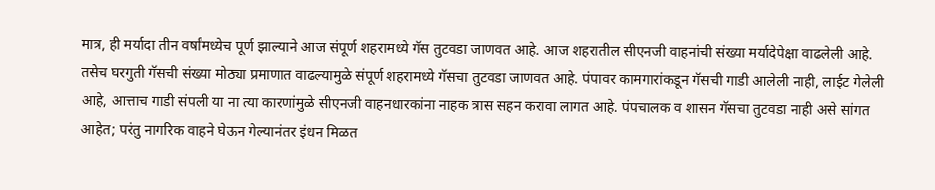मात्र, ही मर्यादा तीन वर्षांमध्येच पूर्ण झाल्याने आज संपूर्ण शहरामध्ये गॅस तुटवडा जाणवत आहे. आज शहरातील सीएनजी वाहनांची संख्या मर्यादेपेक्षा वाढलेली आहे. तसेच घरगुती गॅसची संख्या मोठ्या प्रमाणात वाढल्यामुळे संपूर्ण शहरामध्ये गॅसचा तुटवडा जाणवत आहे. पंपावर कामगारांकडून गॅसची गाडी आलेली नाही, लाईट गेलेली आहे, आत्ताच गाडी संपली या ना त्या कारणांमुळे सीएनजी वाहनधारकांना नाहक त्रास सहन करावा लागत आहे. पंपचालक व शासन गॅसचा तुटवडा नाही असे सांगत आहेत; परंतु नागरिक वाहने घेऊन गेल्यानंतर इंधन मिळत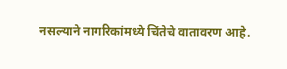नसल्याने नागरिकांमध्ये चिंतेचे वातावरण आहे.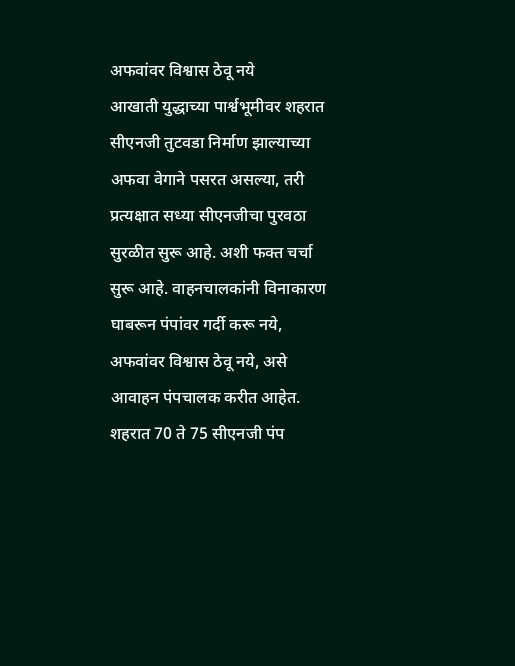अफवांवर विश्वास ठेवू नये
आखाती युद्धाच्या पार्श्वभूमीवर शहरात सीएनजी तुटवडा निर्माण झाल्याच्या अफवा वेगाने पसरत असल्या, तरी प्रत्यक्षात सध्या सीएनजीचा पुरवठा सुरळीत सुरू आहे. अशी फक्त चर्चा सुरू आहे. वाहनचालकांनी विनाकारण घाबरून पंपांवर गर्दी करू नये, अफवांवर विश्वास ठेवू नये, असे आवाहन पंपचालक करीत आहेत. शहरात 70 ते 75 सीएनजी पंप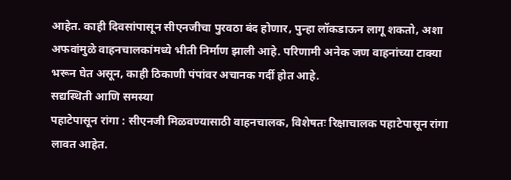आहेत. काही दिवसांपासून सीएनजीचा पुरवठा बंद होणार, पुन्हा लॉकडाऊन लागू शकतो, अशा अफवांमुळे वाहनचालकांमध्ये भीती निर्माण झाली आहे. परिणामी अनेक जण वाहनांच्या टाक्या भरून घेत असून, काही ठिकाणी पंपांवर अचानक गर्दी होत आहे.
सद्यस्थिती आणि समस्या
पहाटेपासून रांगा : सीएनजी मिळवण्यासाठी वाहनचालक, विशेषतः रिक्षाचालक पहाटेपासून रांगा लावत आहेत.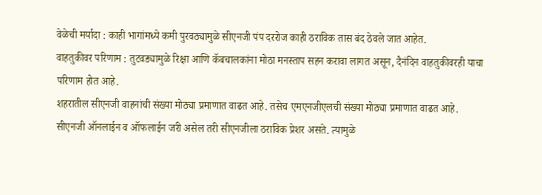वेळेची मर्यादा : काही भागांमध्ये कमी पुरवठ्यामुळे सीएनजी पंप दररोज काही ठराविक तास बंद ठेवले जात आहेत.
वाहतुकीवर परिणाम : तुटवड्यामुळे रिक्षा आणि कॅबचालकांना मोठा मनस्ताप सहन करावा लागत असून, दैनंदिन वाहतुकीवरही याचा परिणाम होत आहे.
शहरातील सीएनजी वाहनांची संख्या मोठ्या प्रमाणात वाढत आहे. तसेच एमएनजीएलची संख्या मोठ्या प्रमाणात वाढत आहे. सीएनजी ऑनलाईन व ऑफलाईन जरी असेल तरी सीएनजीला ठराविक प्रेशर असते. त्यामुळे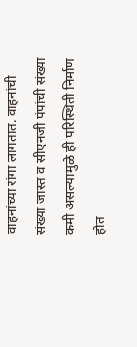वाहनांच्या रांगा लागतात. वाहनांची संख्या जास्त व सीएनजी पंपांची संख्या कमी असल्यामुळे ही परिस्थिती निर्माण होत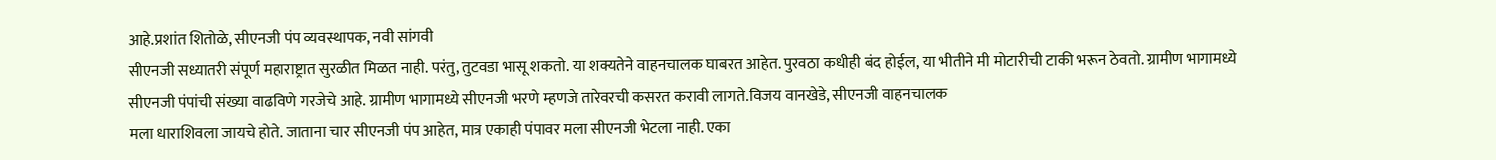आहे.प्रशांत शितोळे, सीएनजी पंप व्यवस्थापक, नवी सांगवी
सीएनजी सध्यातरी संपूर्ण महाराष्ट्रात सुरळीत मिळत नाही. परंतु, तुटवडा भासू शकतो. या शक्यतेने वाहनचालक घाबरत आहेत. पुरवठा कधीही बंद होईल, या भीतीने मी मोटारीची टाकी भरून ठेवतो. ग्रामीण भागामध्ये सीएनजी पंपांची संख्या वाढविणे गरजेचे आहे. ग्रामीण भागामध्ये सीएनजी भरणे म्हणजे तारेवरची कसरत करावी लागते.विजय वानखेडे, सीएनजी वाहनचालक
मला धाराशिवला जायचे होते. जाताना चार सीएनजी पंप आहेत, मात्र एकाही पंपावर मला सीएनजी भेटला नाही. एका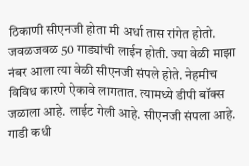ठिकाणी सीएनजी होता मी अर्धा तास रांगेत होतो. जवळजवळ 50 गाड्यांची लाईन होती. ज्या वेळी माझा नंबर आला त्या वेळी सीएनजी संपले होते. नेहमीच विविध कारणे ऐकावे लागतात. त्यामध्ये डीपी बॉक्स जळाला आहे. लाईट गेली आहे. सीएनजी संपला आहे. गाडी कधी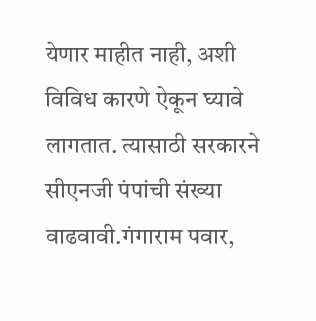येणार माहीत नाही, अशी विविध कारणे ऐकून घ्यावे लागतात. त्यासाठी सरकारने सीएनजी पंपांची संख्या वाढवावी.गंगाराम पवार,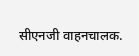सीएनजी वाहनचालक.